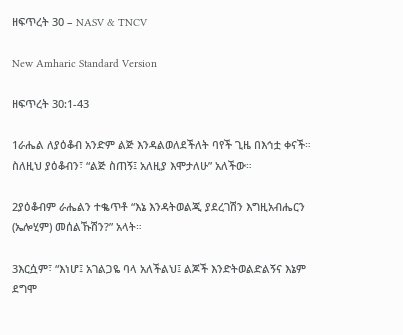ዘፍጥረት 30 – NASV & TNCV

New Amharic Standard Version

ዘፍጥረት 30:1-43

1ራሔል ለያዕቆብ አንድም ልጅ እንዳልወለደችለት ባየች ጊዜ በእኅቷ ቀናች። ስለዚህ ያዕቆብን፣ “ልጅ ስጠኝ፤ አለዚያ እሞታለሁ” አለችው።

2ያዕቆብም ራሔልን ተቈጥቶ “እኔ እንዳትወልጂ ያደረገሽን እግዚአብሔርን (ኤሎሂም) መሰልኹሽን?” አላት።

3እርሷም፣ “እነሆ፤ አገልጋዬ ባላ አለችልህ፤ ልጆች እንድትወልድልኝና እኔም ደግሞ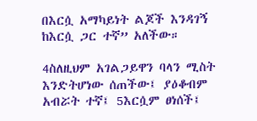በእርሷ አማካይነት ልጆች እንዳገኝ ከእርሷ ጋር ተኛ” አለችው።

4ስለዚህም አገልጋይዋን ባላን ሚስት እንድትሆነው ሰጠችው፤ ያዕቆብም አብሯት ተኛ፤ 5እርሷም ፀነሰች፤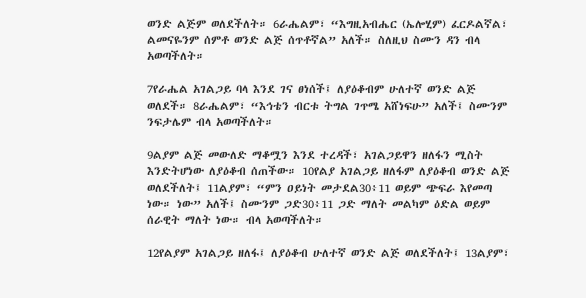ወንድ ልጅም ወለደችለት። 6ራሔልም፣ “እግዚአብሔር (ኤሎሂም) ፈርዶልኛል፣ ልመናዬንም ሰምቶ ወንድ ልጅ ሰጥቶኛል” አለች። ስለዚህ ስሙን ዳን ብላ አወጣችለት።

7የራሔል አገልጋይ ባላ እንደ ገና ፀነሰች፤ ለያዕቆብም ሁለተኛ ወንድ ልጅ ወለደች። 8ራሔልም፣ “እኅቴን ብርቱ ትግል ገጥሜ አሸነፍሁ” አለች፤ ስሙንም ንፍታሌም ብላ አወጣችለት።

9ልያም ልጅ መውለድ ማቆሟን እንደ ተረዳች፣ አገልጋይዋን ዘለፋን ሚስት እንድትሆነው ለያዕቆብ ሰጠችው። 10የልያ አገልጋይ ዘለፋም ለያዕቆብ ወንድ ልጅ ወለደችለት፤ 11ልያም፣ “ምን ዐይነት መታደል30፥11 ወይም ጭፍራ እየመጣ ነው። ነው” አለች፤ ስሙንም ጋድ30፥11 ጋድ ማለት መልካም ዕድል ወይም ሰራዊት ማለት ነው። ብላ አወጣችለት።

12የልያም አገልጋይ ዘለፋ፤ ለያዕቆብ ሁለተኛ ወንድ ልጅ ወለደችለት፤ 13ልያም፣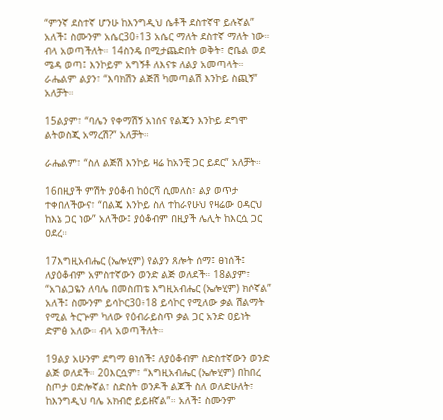“ምንኛ ደስተኛ ሆንሁ ከእንግዲህ ሴቶች ደስተኛዋ ይሉኛል” አለች፤ ስሙንም አሴር30፥13 አሴር ማለት ደስተኛ ማለት ነው። ብላ አወጣችለት። 14ስንዴ በሚታጨድበት ወቅት፣ ሮቤል ወደ ሜዳ ወጣ፤ እንኮይም አግኝቶ ለእናቱ ለልያ አመጣላት። ራሔልም ልያን፣ “እባክሽን ልጅሽ ካመጣልሽ እንኮይ ስጪኝ” አለቻት።

15ልያም፣ “ባሌን የቀማሽኝ አነሰና የልጄን እንኮይ ደግሞ ልትወስጂ አማረሽ?” አለቻት።

ራሔልም፣ “ስለ ልጅሽ እንኮይ ዛሬ ከአንቺ ጋር ይደር” አለቻት።

16በዚያች ምሽት ያዕቆብ ከዕርሻ ሲመለስ፣ ልያ ወጥታ ተቀበለችውና፣ “በልጄ እንኮይ ስለ ተከራየሁህ የዛሬው ዐዳርህ ከእኔ ጋር ነው” አለችው፤ ያዕቆብም በዚያች ሌሊት ከእርሷ ጋር ዐደረ።

17እግዚአብሔር (ኤሎሂም) የልያን ጸሎት ሰማ፤ ፀነሰች፤ ለያዕቆብም አምስተኛውን ወንድ ልጅ ወለደች። 18ልያም፣ “አገልጋዬን ለባሌ በመስጠቴ እግዚአብሔር (ኤሎሂም) ክሶኛል” አለች፤ ስሙንም ይሳኮር30፥18 ይሳኮር የሚለው ቃል ሽልማት የሚል ትርጕም ካለው የዕብራይስጥ ቃል ጋር አንድ ዐይነት ድምፅ አለው። ብላ አወጣችለት።

19ልያ አሁንም ደግማ ፀነሰች፤ ለያዕቆብም ስድስተኛውን ወንድ ልጅ ወለደች። 20እርሷም፣ “እግዚአብሔር (ኤሎሂም) በከበረ ስጦታ ዐድሎኛል፣ ስድስት ወንዶች ልጆች ስለ ወለድሁለት፣ ከእንግዲህ ባሌ አክብሮ ይይዘኛል”። አለች፤ ስሙንም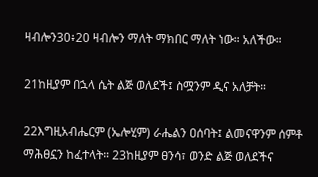ዛብሎን30፥20 ዛብሎን ማለት ማክበር ማለት ነው። አለችው።

21ከዚያም በኋላ ሴት ልጅ ወለደች፤ ስሟንም ዲና አለቻት።

22እግዚአብሔርም (ኤሎሂም) ራሔልን ዐሰባት፤ ልመናዋንም ሰምቶ ማሕፀኗን ከፈተላት። 23ከዚያም ፀንሳ፣ ወንድ ልጅ ወለደችና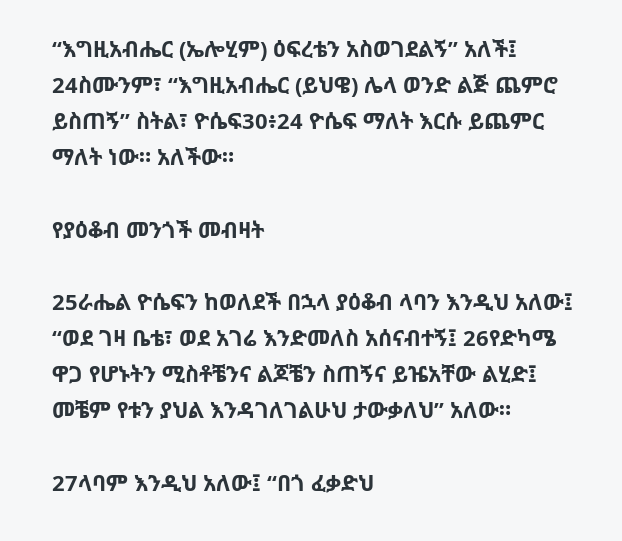“እግዚአብሔር (ኤሎሂም) ዕፍረቴን አስወገደልኝ” አለች፤ 24ስሙንም፣ “እግዚአብሔር (ይህዌ) ሌላ ወንድ ልጅ ጨምሮ ይስጠኝ” ስትል፣ ዮሴፍ30፥24 ዮሴፍ ማለት እርሱ ይጨምር ማለት ነው። አለችው።

የያዕቆብ መንጎች መብዛት

25ራሔል ዮሴፍን ከወለደች በኋላ ያዕቆብ ላባን እንዲህ አለው፤ “ወደ ገዛ ቤቴ፣ ወደ አገሬ እንድመለስ አሰናብተኝ፤ 26የድካሜ ዋጋ የሆኑትን ሚስቶቼንና ልጆቼን ስጠኝና ይዤአቸው ልሂድ፤ መቼም የቱን ያህል እንዳገለገልሁህ ታውቃለህ” አለው።

27ላባም እንዲህ አለው፤ “በጎ ፈቃድህ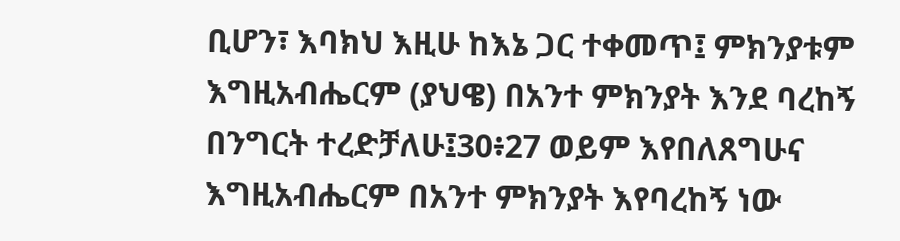ቢሆን፣ እባክህ እዚሁ ከእኔ ጋር ተቀመጥ፤ ምክንያቱም እግዚአብሔርም (ያህዌ) በአንተ ምክንያት እንደ ባረከኝ በንግርት ተረድቻለሁ፤30፥27 ወይም እየበለጸግሁና እግዚአብሔርም በአንተ ምክንያት እየባረከኝ ነው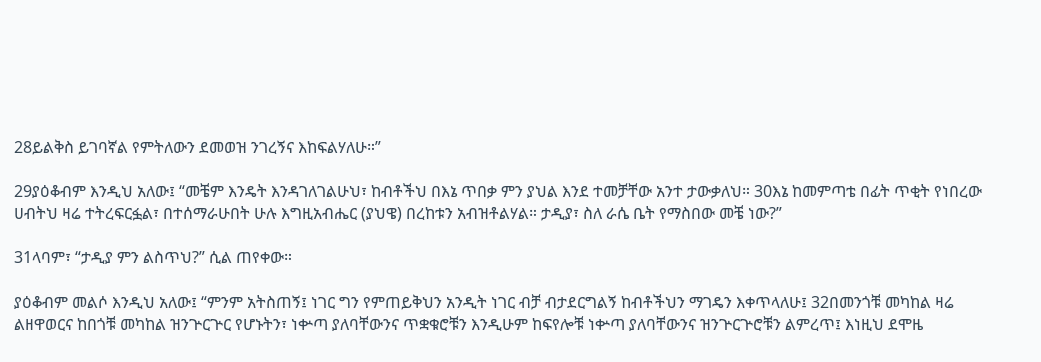28ይልቅስ ይገባኛል የምትለውን ደመወዝ ንገረኝና እከፍልሃለሁ።”

29ያዕቆብም እንዲህ አለው፤ “መቼም እንዴት እንዳገለገልሁህ፣ ከብቶችህ በእኔ ጥበቃ ምን ያህል እንደ ተመቻቸው አንተ ታውቃለህ። 30እኔ ከመምጣቴ በፊት ጥቂት የነበረው ሀብትህ ዛሬ ተትረፍርፏል፣ በተሰማራሁበት ሁሉ እግዚአብሔር (ያህዌ) በረከቱን አብዝቶልሃል። ታዲያ፣ ስለ ራሴ ቤት የማስበው መቼ ነው?”

31ላባም፣ “ታዲያ ምን ልስጥህ?” ሲል ጠየቀው።

ያዕቆብም መልሶ እንዲህ አለው፤ “ምንም አትስጠኝ፤ ነገር ግን የምጠይቅህን አንዲት ነገር ብቻ ብታደርግልኝ ከብቶችህን ማገዴን እቀጥላለሁ፤ 32በመንጎቹ መካከል ዛሬ ልዘዋወርና ከበጎቹ መካከል ዝንጕርጕር የሆኑትን፣ ነቍጣ ያለባቸውንና ጥቋቁሮቹን እንዲሁም ከፍየሎቹ ነቍጣ ያለባቸውንና ዝንጕርጕሮቹን ልምረጥ፤ እነዚህ ደሞዜ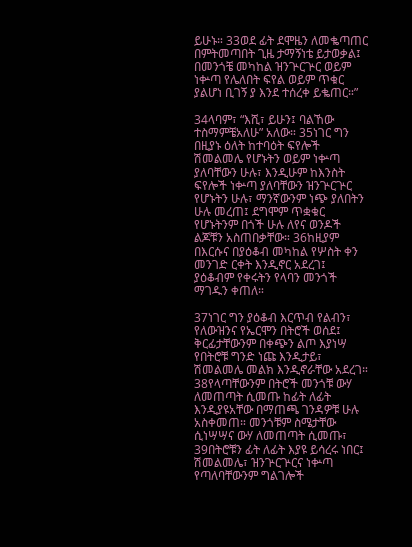ይሁኑ። 33ወደ ፊት ደሞዜን ለመቈጣጠር በምትመጣበት ጊዜ ታማኝነቴ ይታወቃል፤ በመንጎቼ መካከል ዝንጕርጕር ወይም ነቍጣ የሌለበት ፍየል ወይም ጥቁር ያልሆነ ቢገኝ ያ እንደ ተሰረቀ ይቈጠር።”

34ላባም፣ “እሺ፣ ይሁን፤ ባልኸው ተስማምቼአለሁ” አለው። 35ነገር ግን በዚያኑ ዕለት ከተባዕት ፍየሎች ሽመልመሌ የሆኑትን ወይም ነቍጣ ያለባቸውን ሁሉ፣ እንዲሁም ከእንስት ፍየሎች ነቍጣ ያለባቸውን ዝንጕርጕር የሆኑትን ሁሉ፣ ማንኛውንም ነጭ ያለበትን ሁሉ መረጠ፤ ደግሞም ጥቋቁር የሆኑትንም በጎች ሁሉ ለየና ወንዶች ልጆቹን አስጠበቃቸው። 36ከዚያም በእርሱና በያዕቆብ መካከል የሦስት ቀን መንገድ ርቀት እንዲኖር አደረገ፤ ያዕቆብም የቀሩትን የላባን መንጎች ማገዱን ቀጠለ።

37ነገር ግን ያዕቆብ እርጥብ የልብን፣ የለውዝንና የኤርሞን በትሮች ወሰደ፤ ቅርፊታቸውንም በቀጭን ልጦ እያነሣ የበትሮቹ ግንድ ነጩ እንዲታይ፣ ሽመልመሌ መልክ እንዲኖራቸው አደረገ። 38የላጣቸውንም በትሮች መንጎቹ ውሃ ለመጠጣት ሲመጡ ከፊት ለፊት እንዲያዩአቸው በማጠጫ ገንዳዎቹ ሁሉ አስቀመጠ። መንጎቹም ስሜታቸው ሲነሣሣና ውሃ ለመጠጣት ሲመጡ፣ 39በትሮቹን ፊት ለፊት እያዩ ይሳረሩ ነበር፤ ሽመልመሌ፣ ዝንጕርጕርና ነቍጣ የጣለባቸውንም ግልገሎች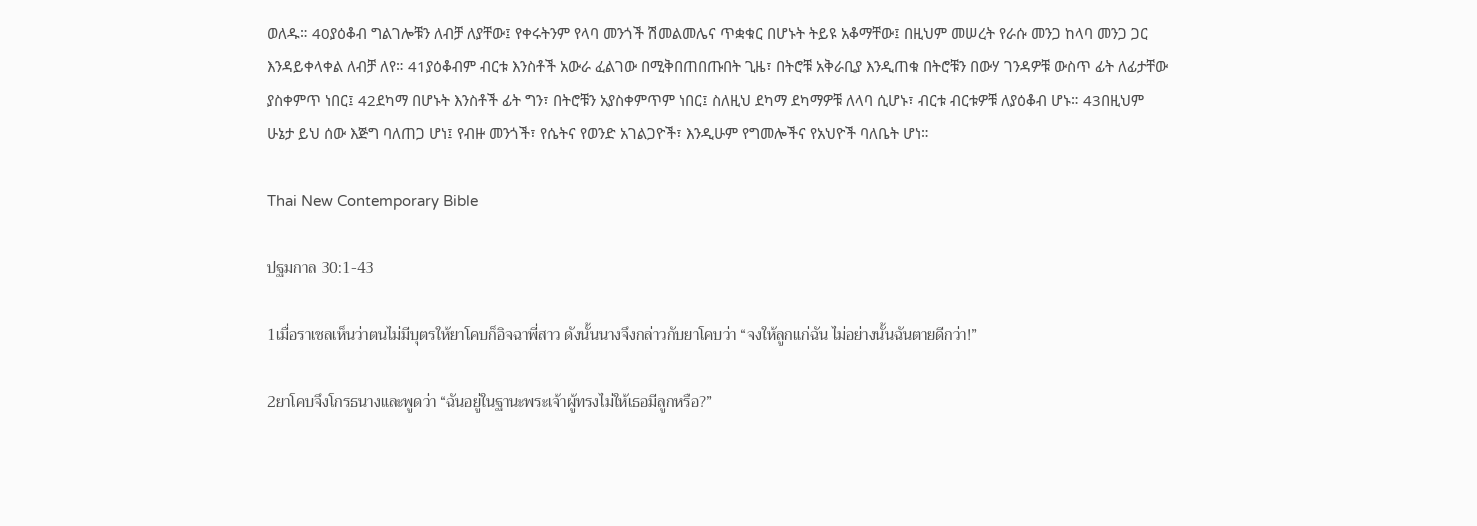ወለዱ። 40ያዕቆብ ግልገሎቹን ለብቻ ለያቸው፤ የቀሩትንም የላባ መንጎች ሽመልመሌና ጥቋቁር በሆኑት ትይዩ አቆማቸው፤ በዚህም መሠረት የራሱ መንጋ ከላባ መንጋ ጋር እንዳይቀላቀል ለብቻ ለየ። 41ያዕቆብም ብርቱ እንስቶች አውራ ፈልገው በሚቅበጠበጡበት ጊዜ፣ በትሮቹ አቅራቢያ እንዲጠቁ በትሮቹን በውሃ ገንዳዎቹ ውስጥ ፊት ለፊታቸው ያስቀምጥ ነበር፤ 42ደካማ በሆኑት እንስቶች ፊት ግን፣ በትሮቹን አያስቀምጥም ነበር፤ ስለዚህ ደካማ ደካማዎቹ ለላባ ሲሆኑ፣ ብርቱ ብርቱዎቹ ለያዕቆብ ሆኑ። 43በዚህም ሁኔታ ይህ ሰው እጅግ ባለጠጋ ሆነ፤ የብዙ መንጎች፣ የሴትና የወንድ አገልጋዮች፣ እንዲሁም የግመሎችና የአህዮች ባለቤት ሆነ።

Thai New Contemporary Bible

ปฐมกาล 30:1-43

1เมื่อราเชลเห็นว่าตนไม่มีบุตรให้ยาโคบก็อิจฉาพี่สาว ดังนั้นนางจึงกล่าวกับยาโคบว่า “จงให้ลูกแก่ฉัน ไม่อย่างนั้นฉันตายดีกว่า!”

2ยาโคบจึงโกรธนางและพูดว่า “ฉันอยู่ในฐานะพระเจ้าผู้ทรงไม่ให้เธอมีลูกหรือ?”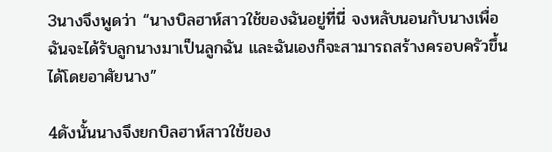3นางจึงพูดว่า “นางบิลฮาห์สาวใช้ของฉันอยู่ที่นี่ จงหลับนอนกับนางเพื่อฉันจะได้รับลูกนางมาเป็นลูกฉัน และฉันเองก็จะสามารถสร้างครอบครัวขึ้นได้โดยอาศัยนาง”

4ดังนั้นนางจึงยกบิลฮาห์สาวใช้ของ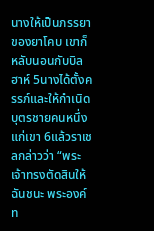นางให้เป็นภรรยาของยาโคบ เขาก็หลับนอนกับบิลฮาห์ 5นางได้ตั้งครรภ์และให้กำเนิดบุตรชายคนหนึ่งแก่เขา 6แล้วราเชลกล่าวว่า “พระเจ้าทรงตัดสินให้ฉันชนะ พระองค์ท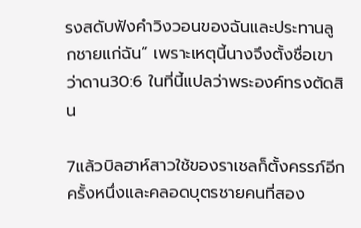รงสดับฟังคำวิงวอนของฉันและประทานลูกชายแก่ฉัน” เพราะเหตุนี้นางจึงตั้งชื่อเขาว่าดาน30:6 ในที่นี้แปลว่าพระองค์ทรงตัดสิน

7แล้วบิลฮาห์สาวใช้ของราเชลก็ตั้งครรภ์อีกครั้งหนึ่งและคลอดบุตรชายคนที่สอง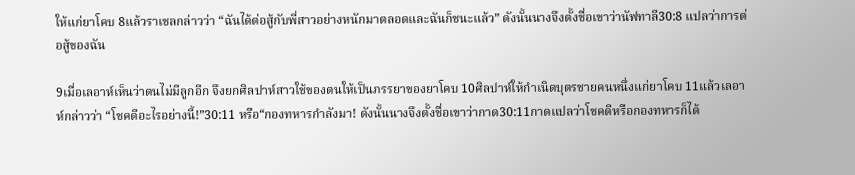ให้แก่ยาโคบ 8แล้วราเชลกล่าวว่า “ฉันได้ต่อสู้กับพี่สาวอย่างหนักมาตลอดและฉันก็ชนะแล้ว” ดังนั้นนางจึงตั้งชื่อเขาว่านัฟทาลี30:8 แปลว่าการต่อสู้ของฉัน

9เมื่อเลอาห์เห็นว่าตนไม่มีลูกอีก จึงยกศิลปาห์สาวใช้ของตนให้เป็นภรรยาของยาโคบ 10ศิลปาห์ให้กำเนิดบุตรชายคนหนึ่งแก่ยาโคบ 11แล้วเลอาห์กล่าวว่า “โชคดีอะไรอย่างนี้!”30:11 หรือ“กองทหารกำลังมา! ดังนั้นนางจึงตั้งชื่อเขาว่ากาด30:11กาดแปลว่าโชคดีหรือกองทหารก็ได้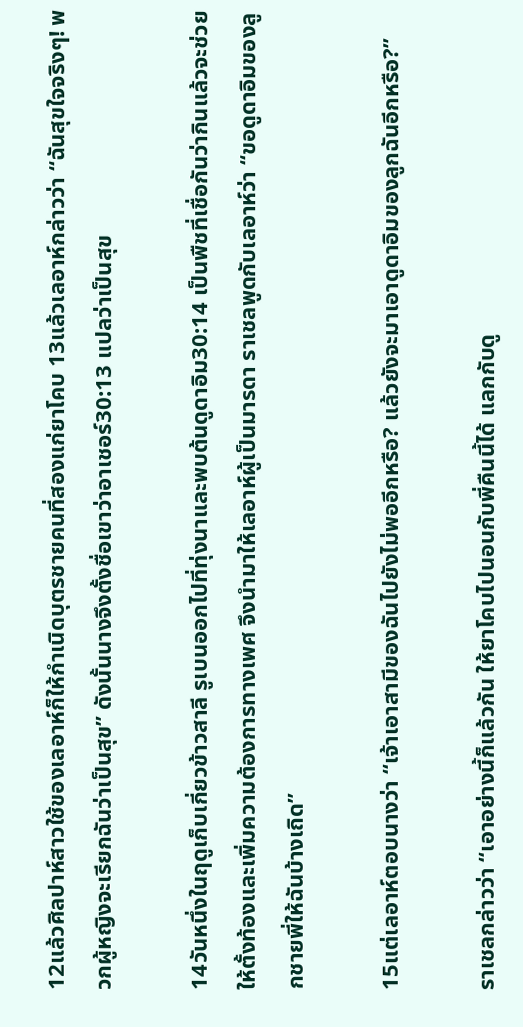12แล้วศิลปาห์สาวใช้ของเลอาห์ก็ให้กำเนิดบุตรชายคนที่สองแก่ยาโคบ 13แล้วเลอาห์กล่าวว่า “ฉันสุขใจจริงๆ! พวกผู้หญิงจะเรียกฉันว่าเป็นสุข” ดังนั้นนางจึงตั้งชื่อเขาว่าอาเชอร์30:13 แปลว่าเป็นสุข

14วันหนึ่งในฤดูเก็บเกี่ยวข้าวสาลี รูเบนออกไปที่ทุ่งนาและพบต้นดูดาอิม30:14 เป็นพืชที่เชื่อกันว่ากินแล้วจะช่วยให้ตั้งท้องและเพิ่มความต้องการทางเพศ จึงนำมาให้เลอาห์ผู้เป็นมารดา ราเชลพูดกับเลอาห์ว่า “ขอดูดาอิมของลูกชายพี่ให้ฉันบ้างเถิด”

15แต่เลอาห์ตอบนางว่า “เจ้าเอาสามีของฉันไปยังไม่พออีกหรือ? แล้วยังจะมาเอาดูดาอิมของลูกฉันอีกหรือ?”

ราเชลกล่าวว่า “เอาอย่างนี้ก็แล้วกัน ให้ยาโคบไปนอนกับพี่คืนนี้ได้ แลกกับดู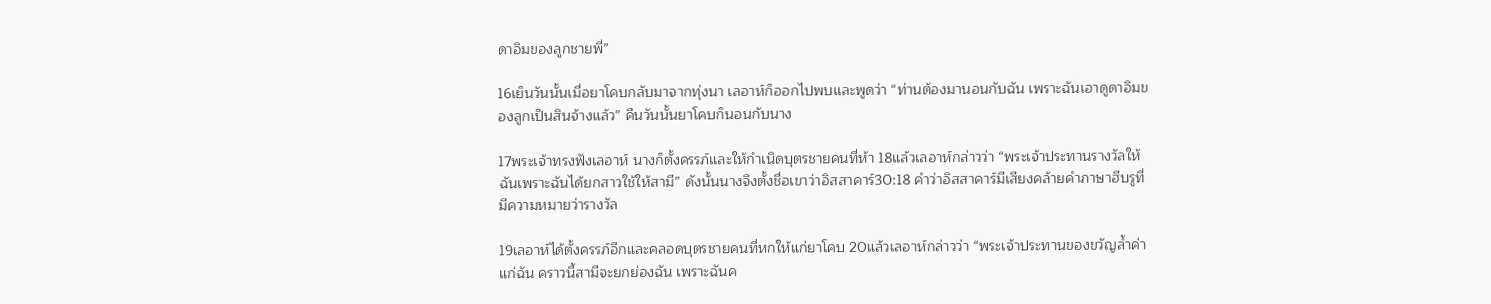ดาอิมของลูกชายพี่”

16เย็นวันนั้นเมื่อยาโคบกลับมาจากทุ่งนา เลอาห์ก็ออกไปพบและพูดว่า “ท่านต้องมานอนกับฉัน เพราะฉันเอาดูดาอิมของลูกเป็นสินจ้างแล้ว” คืนวันนั้นยาโคบก็นอนกับนาง

17พระเจ้าทรงฟังเลอาห์ นางก็ตั้งครรภ์และให้กำเนิดบุตรชายคนที่ห้า 18แล้วเลอาห์กล่าวว่า “พระเจ้าประทานรางวัลให้ฉันเพราะฉันได้ยกสาวใช้ให้สามี” ดังนั้นนางจึงตั้งชื่อเขาว่าอิสสาคาร์30:18 คำว่าอิสสาคาร์มีเสียงคล้ายคำภาษาฮีบรูที่มีความหมายว่ารางวัล

19เลอาห์ได้ตั้งครรภ์อีกและคลอดบุตรชายคนที่หกให้แก่ยาโคบ 20แล้วเลอาห์กล่าวว่า “พระเจ้าประทานของขวัญล้ำค่าแก่ฉัน คราวนี้สามีจะยกย่องฉัน เพราะฉันค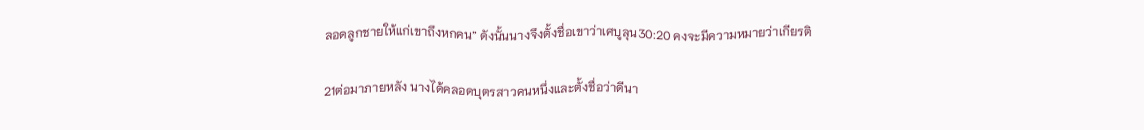ลอดลูกชายให้แก่เขาถึงหกคน” ดังนั้นนางจึงตั้งชื่อเขาว่าเศบูลุน30:20 คงจะมีความหมายว่าเกียรติ

21ต่อมาภายหลัง นางได้คลอดบุตรสาวคนหนึ่งและตั้งชื่อว่าดีนา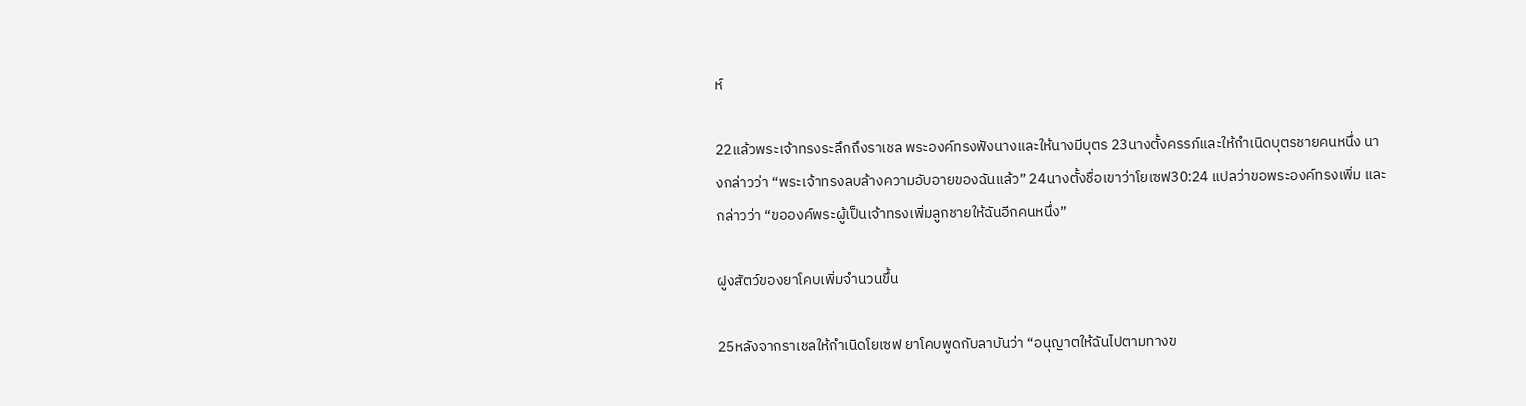ห์

22แล้วพระเจ้าทรงระลึกถึงราเชล พระองค์ทรงฟังนางและให้นางมีบุตร 23นางตั้งครรภ์และให้กำเนิดบุตรชายคนหนึ่ง นางกล่าวว่า “พระเจ้าทรงลบล้างความอับอายของฉันแล้ว” 24นางตั้งชื่อเขาว่าโยเซฟ30:24 แปลว่าขอพระองค์ทรงเพิ่ม และกล่าวว่า “ขอองค์พระผู้เป็นเจ้าทรงเพิ่มลูกชายให้ฉันอีกคนหนึ่ง”

ฝูงสัตว์ของยาโคบเพิ่มจำนวนขึ้น

25หลังจากราเชลให้กำเนิดโยเซฟ ยาโคบพูดกับลาบันว่า “อนุญาตให้ฉันไปตามทางข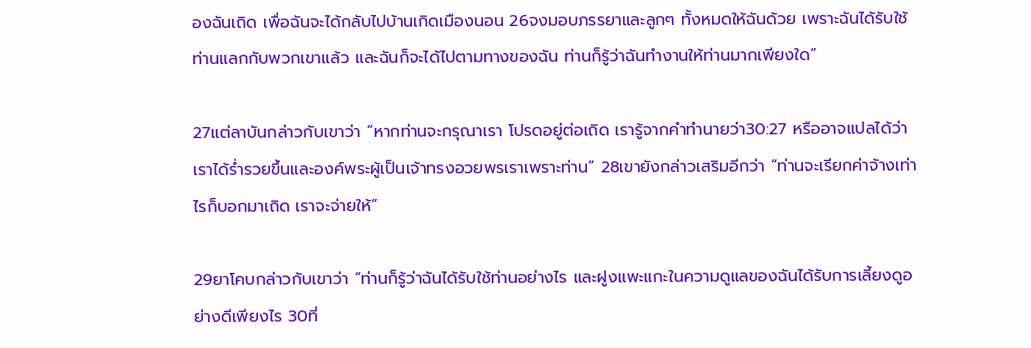องฉันเถิด เพื่อฉันจะได้กลับไปบ้านเกิดเมืองนอน 26จงมอบภรรยาและลูกๆ ทั้งหมดให้ฉันด้วย เพราะฉันได้รับใช้ท่านแลกกับพวกเขาแล้ว และฉันก็จะได้ไปตามทางของฉัน ท่านก็รู้ว่าฉันทำงานให้ท่านมากเพียงใด”

27แต่ลาบันกล่าวกับเขาว่า “หากท่านจะกรุณาเรา โปรดอยู่ต่อเถิด เรารู้จากคำทำนายว่า30:27 หรืออาจแปลได้ว่าเราได้ร่ำรวยขึ้นและองค์พระผู้เป็นเจ้าทรงอวยพรเราเพราะท่าน” 28เขายังกล่าวเสริมอีกว่า “ท่านจะเรียกค่าจ้างเท่าไรก็บอกมาเถิด เราจะจ่ายให้”

29ยาโคบกล่าวกับเขาว่า “ท่านก็รู้ว่าฉันได้รับใช้ท่านอย่างไร และฝูงแพะแกะในความดูแลของฉันได้รับการเลี้ยงดูอย่างดีเพียงไร 30ที่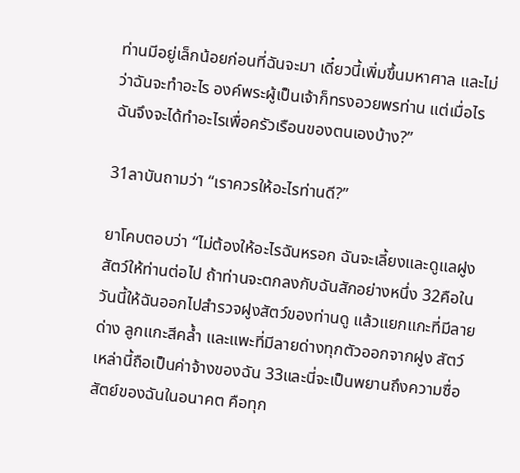ท่านมีอยู่เล็กน้อยก่อนที่ฉันจะมา เดี๋ยวนี้เพิ่มขึ้นมหาศาล และไม่ว่าฉันจะทำอะไร องค์พระผู้เป็นเจ้าก็ทรงอวยพรท่าน แต่เมื่อไรฉันจึงจะได้ทำอะไรเพื่อครัวเรือนของตนเองบ้าง?”

31ลาบันถามว่า “เราควรให้อะไรท่านดี?”

ยาโคบตอบว่า “ไม่ต้องให้อะไรฉันหรอก ฉันจะเลี้ยงและดูแลฝูงสัตว์ให้ท่านต่อไป ถ้าท่านจะตกลงกับฉันสักอย่างหนึ่ง 32คือในวันนี้ให้ฉันออกไปสำรวจฝูงสัตว์ของท่านดู แล้วแยกแกะที่มีลายด่าง ลูกแกะสีคล้ำ และแพะที่มีลายด่างทุกตัวออกจากฝูง สัตว์เหล่านี้ถือเป็นค่าจ้างของฉัน 33และนี่จะเป็นพยานถึงความซื่อสัตย์ของฉันในอนาคต คือทุก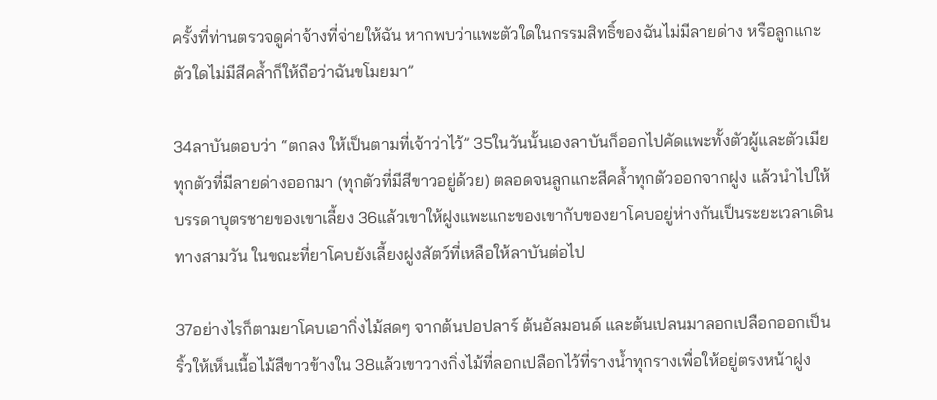ครั้งที่ท่านตรวจดูค่าจ้างที่จ่ายให้ฉัน หากพบว่าแพะตัวใดในกรรมสิทธิ์ของฉันไม่มีลายด่าง หรือลูกแกะตัวใดไม่มีสีคล้ำก็ให้ถือว่าฉันขโมยมา”

34ลาบันตอบว่า “ตกลง ให้เป็นตามที่เจ้าว่าไว้” 35ในวันนั้นเองลาบันก็ออกไปคัดแพะทั้งตัวผู้และตัวเมียทุกตัวที่มีลายด่างออกมา (ทุกตัวที่มีสีขาวอยู่ด้วย) ตลอดจนลูกแกะสีคล้ำทุกตัวออกจากฝูง แล้วนำไปให้บรรดาบุตรชายของเขาเลี้ยง 36แล้วเขาให้ฝูงแพะแกะของเขากับของยาโคบอยู่ห่างกันเป็นระยะเวลาเดินทางสามวัน ในขณะที่ยาโคบยังเลี้ยงฝูงสัตว์ที่เหลือให้ลาบันต่อไป

37อย่างไรก็ตามยาโคบเอากิ่งไม้สดๆ จากต้นปอปลาร์ ต้นอัลมอนด์ และต้นเปลนมาลอกเปลือกออกเป็นริ้วให้เห็นเนื้อไม้สีขาวข้างใน 38แล้วเขาวางกิ่งไม้ที่ลอกเปลือกไว้ที่รางน้ำทุกรางเพื่อให้อยู่ตรงหน้าฝูง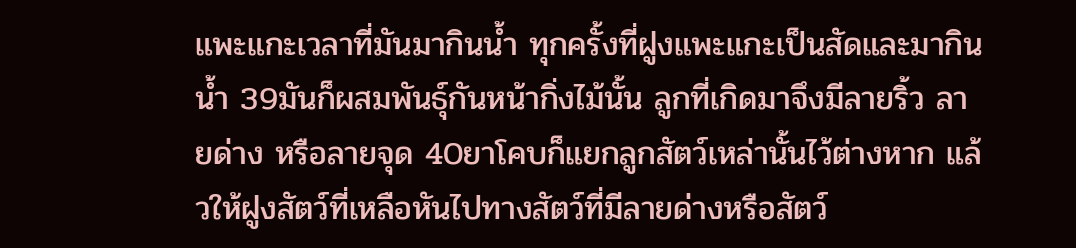แพะแกะเวลาที่มันมากินน้ำ ทุกครั้งที่ฝูงแพะแกะเป็นสัดและมากินน้ำ 39มันก็ผสมพันธุ์กันหน้ากิ่งไม้นั้น ลูกที่เกิดมาจึงมีลายริ้ว ลายด่าง หรือลายจุด 40ยาโคบก็แยกลูกสัตว์เหล่านั้นไว้ต่างหาก แล้วให้ฝูงสัตว์ที่เหลือหันไปทางสัตว์ที่มีลายด่างหรือสัตว์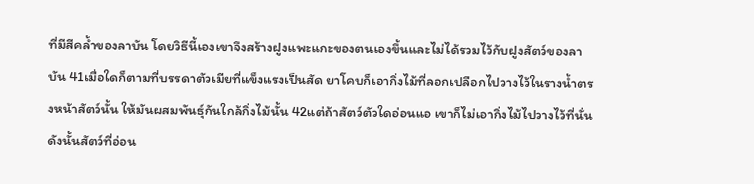ที่มีสีคล้ำของลาบัน โดยวิธีนี้เองเขาจึงสร้างฝูงแพะแกะของตนเองขึ้นและไม่ได้รวมไว้กับฝูงสัตว์ของลาบัน 41เมื่อใดก็ตามที่บรรดาตัวเมียที่แข็งแรงเป็นสัด ยาโคบก็เอากิ่งไม้ที่ลอกเปลือกไปวางไว้ในรางน้ำตรงหน้าสัตว์นั้น ให้มันผสมพันธุ์กันใกล้กิ่งไม้นั้น 42แต่ถ้าสัตว์ตัวใดอ่อนแอ เขาก็ไม่เอากิ่งไม้ไปวางไว้ที่นั่น ดังนั้นสัตว์ที่อ่อน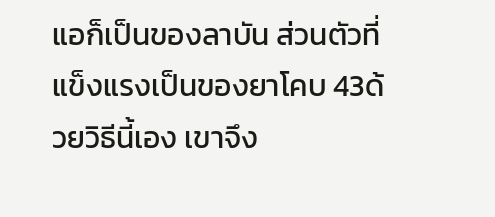แอก็เป็นของลาบัน ส่วนตัวที่แข็งแรงเป็นของยาโคบ 43ด้วยวิธีนี้เอง เขาจึง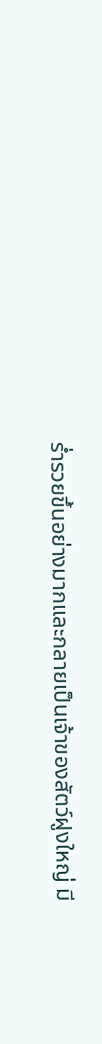ร่ำรวยขึ้นอย่างมากและกลายเป็นเจ้าของสัตว์ฝูงใหญ่ มี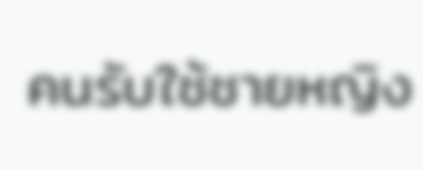คนรับใช้ชายหญิง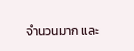จำนวนมาก และ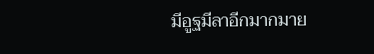มีอูฐมีลาอีกมากมาย